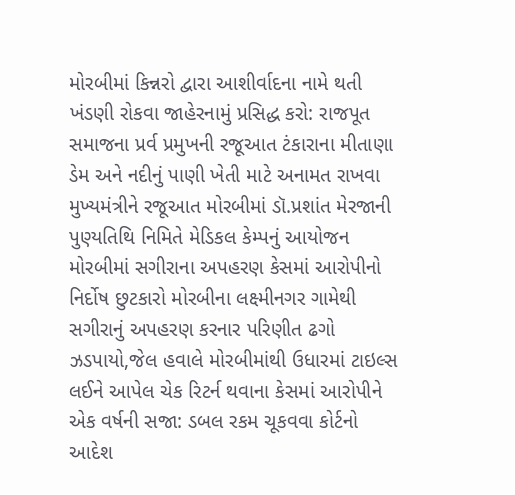મોરબીમાં કિન્નરો દ્વારા આશીર્વાદના નામે થતી ખંડણી રોકવા જાહેરનામું પ્રસિદ્ધ કરો: રાજપૂત સમાજના પ્રર્વ પ્રમુખની રજૂઆત ટંકારાના મીતાણા ડેમ અને નદીનું પાણી ખેતી માટે અનામત રાખવા મુખ્યમંત્રીને રજૂઆત મોરબીમાં ડૉ.પ્રશાંત મેરજાની પુણ્યતિથિ નિમિતે મેડિકલ કેમ્પનું આયોજન મોરબીમાં સગીરાના અપહરણ કેસમાં આરોપીનો નિર્દોષ છુટકારો મોરબીના લક્ષ્મીનગર ગામેથી સગીરાનું અપહરણ કરનાર પરિણીત ઢગો ઝડપાયો,જેલ હવાલે મોરબીમાંથી ઉધારમાં ટાઇલ્સ લઈને આપેલ ચેક રિટર્ન થવાના કેસમાં આરોપીને એક વર્ષની સજા: ડબલ રકમ ચૂકવવા કોર્ટનો આદેશ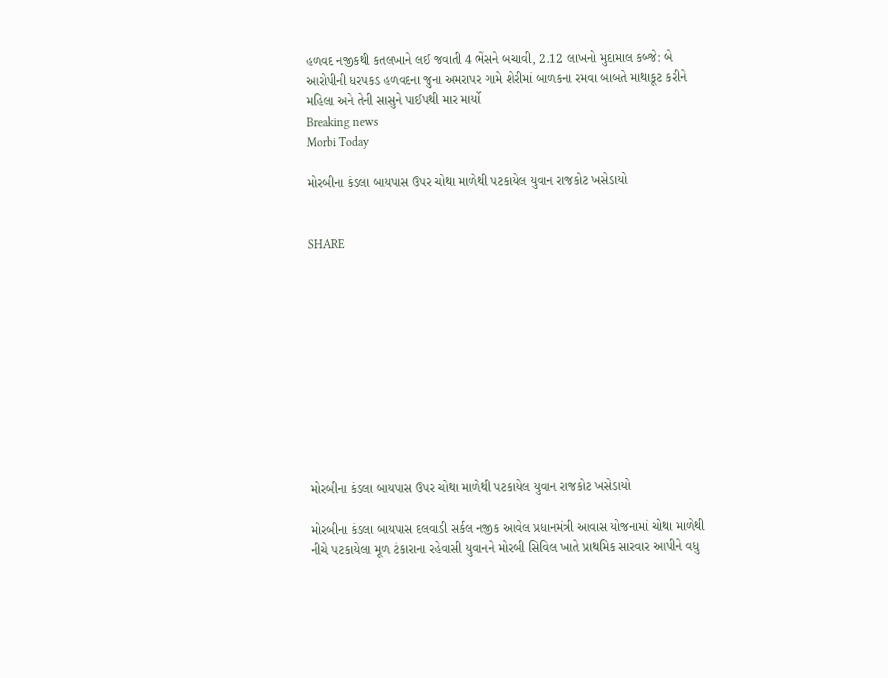હળવદ નજીકથી કતલખાને લઈ જવાતી 4 ભેંસને બચાવી, 2.12 લાખનો મુદામાલ કબ્જે: બે આરોપીની ધરપકડ હળવદના જુના અમરાપર ગામે શેરીમાં બાળકના રમવા બાબતે માથાકૂટ કરીને મહિલા અને તેની સાસુને પાઈપથી માર માર્યો
Breaking news
Morbi Today

મોરબીના કંડલા બાયપાસ ઉપર ચોથા માળેથી પટકાયેલ યુવાન રાજકોટ ખસેડાયો


SHARE











મોરબીના કંડલા બાયપાસ ઉપર ચોથા માળેથી પટકાયેલ યુવાન રાજકોટ ખસેડાયો

મોરબીના કંડલા બાયપાસ દલવાડી સર્કલ નજીક આવેલ પ્રધાનમંત્રી આવાસ યોજનામાં ચોથા માળેથી નીચે પટકાયેલા મૂળ ટંકારાના રહેવાસી યુવાનને મોરબી સિવિલ ખાતે પ્રાથમિક સારવાર આપીને વધુ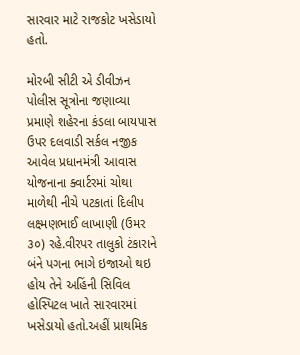સારવાર માટે રાજકોટ ખસેડાયો હતો.

મોરબી સીટી એ ડીવીઝન પોલીસ સૂત્રોના જણાવ્યા પ્રમાણે શહેરના કંડલા બાયપાસ ઉપર દલવાડી સર્કલ નજીક આવેલ પ્રધાનમંત્રી આવાસ યોજનાના ક્વાર્ટરમાં ચોથા માળેથી નીચે પટકાતાં દિલીપ લક્ષ્મણભાઈ લાખાણી (ઉમર ૩૦) રહે.વીરપર તાલુકો ટંકારાને બંને પગના ભાગે ઇજાઓ થઇ હોય તેને અહિંની સિવિલ હોસ્પિટલ ખાતે સારવારમાં ખસેડાયો હતો.અહીં પ્રાથમિક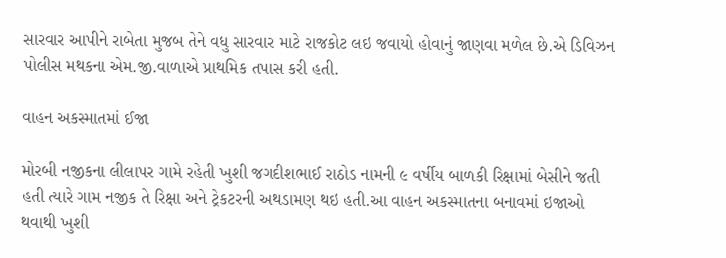સારવાર આપીને રાબેતા મુજબ તેને વધુ સારવાર માટે રાજકોટ લઇ જવાયો હોવાનું જાણવા મળેલ છે.એ ડિવિઝન પોલીસ મથકના એમ.જી.વાળાએ પ્રાથમિક તપાસ કરી હતી.

વાહન અકસ્માતમાં ઈજા

મોરબી નજીકના લીલાપર ગામે રહેતી ખુશી જગદીશભાઈ રાઠોડ નામની ૯ વર્ષીય બાળકી રિક્ષામાં બેસીને જતી હતી ત્યારે ગામ નજીક તે રિક્ષા અને ટ્રેકટરની અથડામણ થઇ હતી.આ વાહન અકસ્માતના બનાવમાં ઇજાઓ થવાથી ખુશી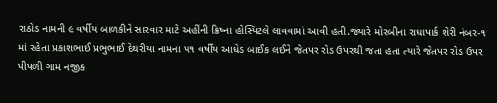રાઠોડ નામની ૯ વર્ષીય બાળકીને સારવાર માટે અહીંની ક્રિષ્ના હોસ્પિટલે લાવવામાં આવી હતી.જ્યારે મોરબીના રાધાપાર્ક શેરી નંબર-૧ માં રહેતા પ્રકાશભાઈ પ્રભુભાઈ દેથરીયા નામના ૫૧ વર્ષીય આધેડ બાઈક લઈને જેતપર રોડ ઉપરથી જતા હતા ત્યારે જેતપર રોડ ઉપર પીપળી ગામ નજીક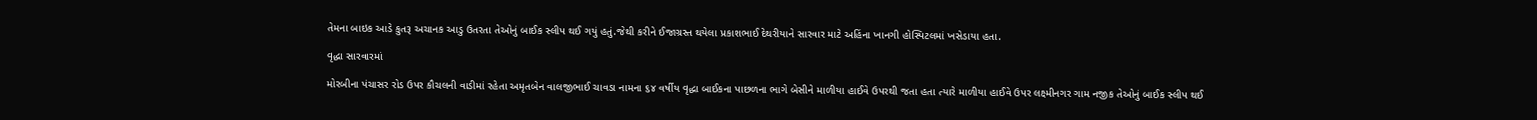તેમના બાઇક આડે કુતરૂ અચાનક આડુ ઉતરતા તેઓનું બાઈક સ્લીપ થઈ ગયું હતું.જેથી કરીને ઈજાગ્રસ્ત થયેલા પ્રકાશભાઈ દેથરીયાને સારવાર માટે અહિંના ખાનગી હોસ્પિટલમાં ખસેડાયા હતા.

વૃદ્ધા સારવારમાં

મોરબીના પંચાસર રોડ ઉપર કૌચલની વાડીમાં રહેતા અમૃતબેન વાલજીભાઈ ચાવડા નામના ૬૪ વર્ષીય વૃદ્ધા બાઈકના પાછળના ભાગે બેસીને માળીયા હાઈવે ઉપરથી જતા હતા ત્યારે માળીયા હાઈવે ઉપર લક્ષ્મીનગર ગામ નજીક તેઓનું બાઈક સ્લીપ થઈ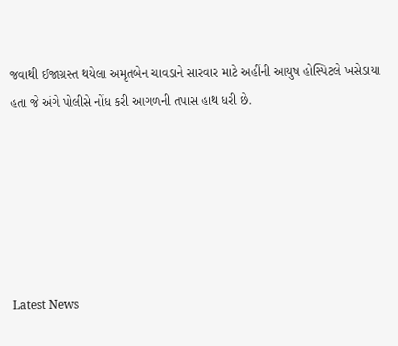જવાથી ઈજાગ્રસ્ત થયેલા અમૃતબેન ચાવડાને સારવાર માટે અહીંની આયુષ હોસ્પિટલે ખસેડાયા હતા જે અંગે પોલીસે નોંધ કરી આગળની તપાસ હાથ ધરી છે.






Latest News